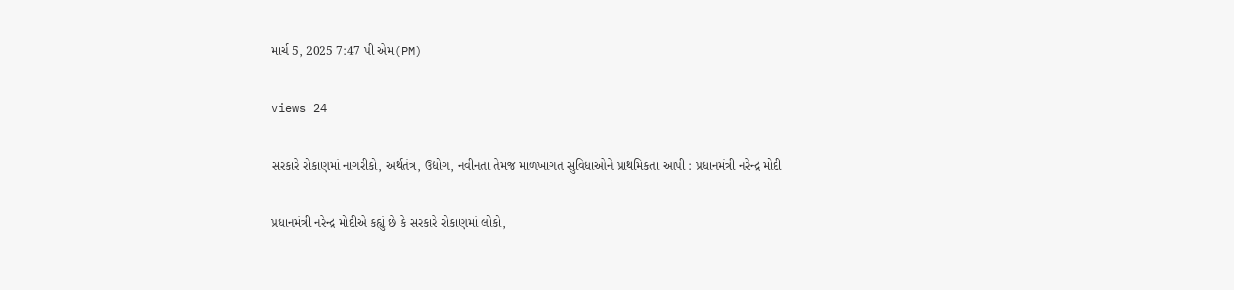માર્ચ 5, 2025 7:47 પી એમ(PM)

views 24

સરકારે રોકાણમાં નાગરીકો, અર્થતંત્ર, ઉદ્યોગ, નવીનતા તેમજ માળખાગત સુવિધાઓને પ્રાથમિકતા આપી : પ્રધાનમંત્રી નરેન્દ્ર મોદી

પ્રધાનમંત્રી નરેન્દ્ર મોદીએ કહ્યું છે કે સરકારે રોકાણમાં લોકો,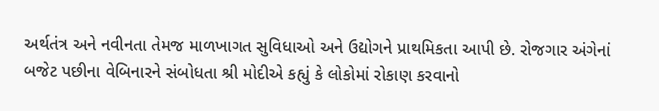અર્થતંત્ર અને નવીનતા તેમજ માળખાગત સુવિધાઓ અને ઉદ્યોગને પ્રાથમિકતા આપી છે. રોજગાર અંગેનાં બજેટ પછીના વેબિનારને સંબોધતા શ્રી મોદીએ કહ્યું કે લોકોમાં રોકાણ કરવાનો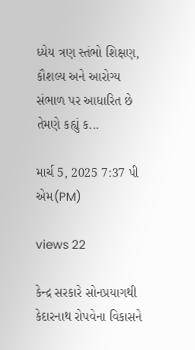ધ્યેય ત્રણ સ્તંભો શિક્ષણ, કૌશલ્ય અને આરોગ્ય સંભાળ પર આધારિત છે તેમણે કહ્યું ક...

માર્ચ 5, 2025 7:37 પી એમ(PM)

views 22

કેન્દ્ર સરકારે સોનપ્રયાગથી કેદારનાથ રોપવેના વિકાસને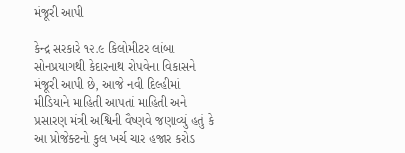મંજૂરી આપી

કેન્દ્ર સરકારે ૧૨.૯ કિલોમીટર લાંબા સોનપ્રયાગથી કેદારનાથ રોપવેના વિકાસને મંજૂરી આપી છે, આજે નવી દિલ્હીમાં મીડિયાને માહિતી આપતાં માહિતી અને પ્રસારણ મંત્રી અશ્વિની વૈષ્ણવે જણાવ્યું હતું કે આ પ્રોજેક્ટનો કુલ ખર્ચ ચાર હજાર કરોડ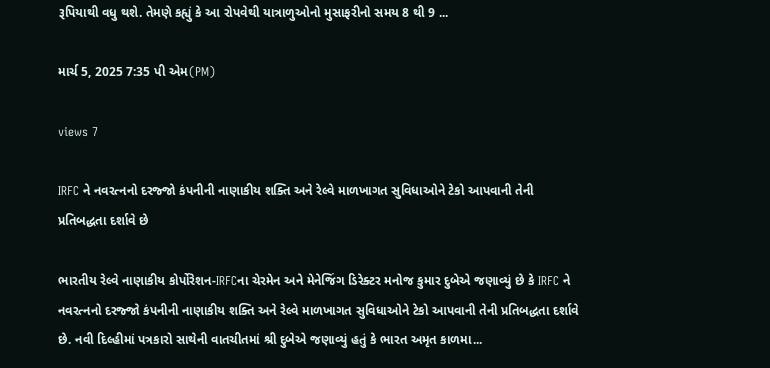રૂપિયાથી વધુ થશે. તેમણે કહ્યું કે આ રોપવેથી યાત્રાળુઓનો મુસાફરીનો સમય 8 થી 9 ...

માર્ચ 5, 2025 7:35 પી એમ(PM)

views 7

IRFC ને નવરત્નનો દરજ્જો કંપનીની નાણાકીય શક્તિ અને રેલ્વે માળખાગત સુવિધાઓને ટેકો આપવાની તેની પ્રતિબદ્ધતા દર્શાવે છે

ભારતીય રેલ્વે નાણાકીય કોર્પોરેશન-IRFCના ચેરમેન અને મેનેજિંગ ડિરેક્ટર મનોજ કુમાર દુબેએ જણાવ્યું છે કે IRFC ને નવરત્નનો દરજ્જો કંપનીની નાણાકીય શક્તિ અને રેલ્વે માળખાગત સુવિધાઓને ટેકો આપવાની તેની પ્રતિબદ્ધતા દર્શાવે છે. નવી દિલ્હીમાં પત્રકારો સાથેની વાતચીતમાં શ્રી દુબેએ જણાવ્યું હતું કે ભારત અમૃત કાળમા...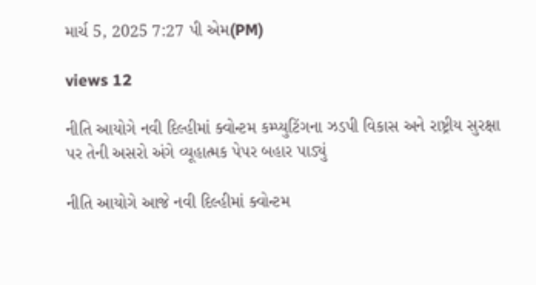માર્ચ 5, 2025 7:27 પી એમ(PM)

views 12

નીતિ આયોગે નવી દિલ્હીમાં ક્વોન્ટમ કમ્પ્યુટિંગના ઝડપી વિકાસ અને રાષ્ટ્રીય સુરક્ષા પર તેની અસરો અંગે વ્યૂહાત્મક પેપર બહાર પાડ્યું

નીતિ આયોગે આજે નવી દિલ્હીમાં ક્વોન્ટમ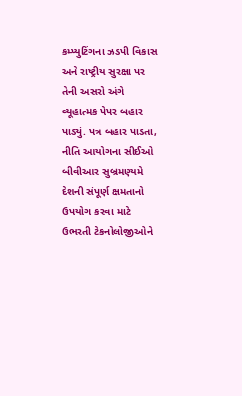કમ્પ્યુટિંગના ઝડપી વિકાસ અને રાષ્ટ્રીય સુરક્ષા પર તેની અસરો અંગે વ્યૂહાત્મક પેપર બહાર પાડ્યું. પત્ર બહાર પાડતા, નીતિ આયોગના સીઈઓ બીવીઆર સુબ્રમણ્યમે દેશની સંપૂર્ણ ક્ષમતાનો ઉપયોગ કરવા માટે ઉભરતી ટેકનોલોજીઓને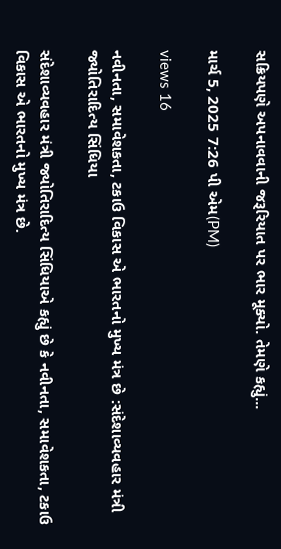સક્રિયપણે અપનાવવાની જરૂરિયાત પર ભાર મૂક્યો. તેમણે કહ્યું...

માર્ચ 5, 2025 7:26 પી એમ(PM)

views 16

નવીનતા, સમાવેશકતા, ટકાઉ વિકાસ એ ભારતનો મુખ્ય મંત્ર છે :સંદેશાવ્યવહાર મંત્રી જ્યોતિરાદિત્ય સિંધિયા

સંદેશાવ્યવહાર મંત્રી જ્યોતિરાદિત્ય સિંધિયાએ કહ્યું છે કે નવીનતા, સમાવેશકતા, ટકાઉ વિકાસ એ ભારતનો મુખ્ય મંત્ર છે.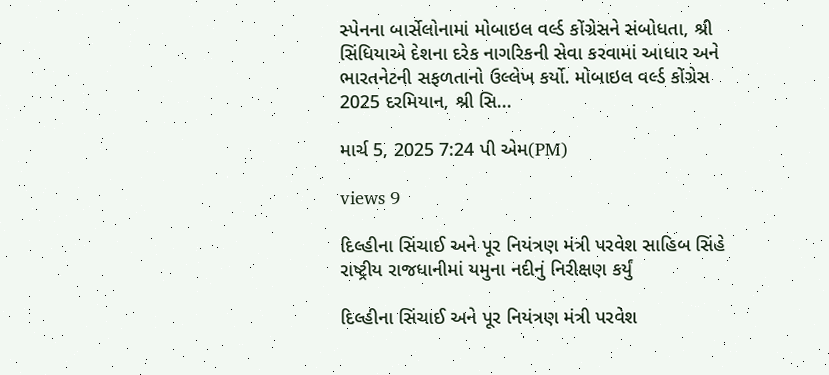સ્પેનના બાર્સેલોનામાં મોબાઇલ વર્લ્ડ કોંગ્રેસને સંબોધતા, શ્રી સિંધિયાએ દેશના દરેક નાગરિકની સેવા કરવામાં આધાર અને ભારતનેટની સફળતાનો ઉલ્લેખ કર્યો. મોબાઇલ વર્લ્ડ કોંગ્રેસ 2025 દરમિયાન, શ્રી સિ...

માર્ચ 5, 2025 7:24 પી એમ(PM)

views 9

દિલ્હીના સિંચાઈ અને પૂર નિયંત્રણ મંત્રી પરવેશ સાહિબ સિંહે રાષ્ટ્રીય રાજધાનીમાં યમુના નદીનું નિરીક્ષણ કર્યું

દિલ્હીના સિંચાઈ અને પૂર નિયંત્રણ મંત્રી પરવેશ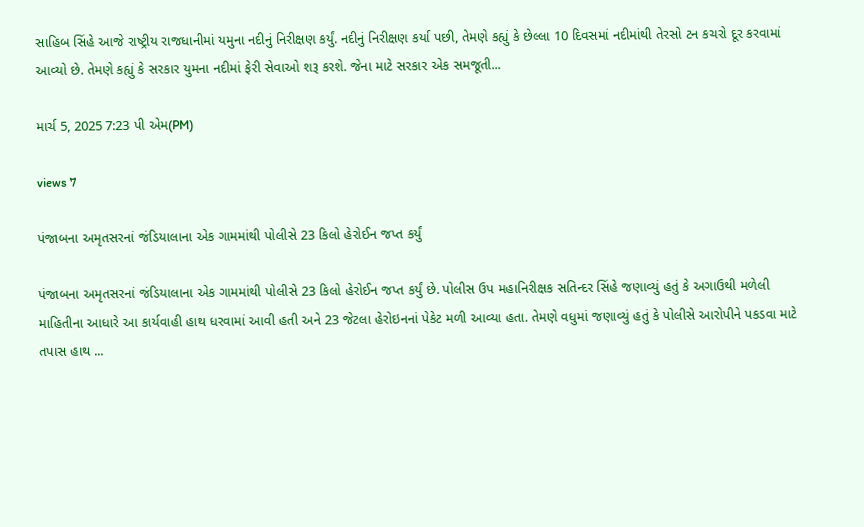સાહિબ સિંહે આજે રાષ્ટ્રીય રાજધાનીમાં યમુના નદીનું નિરીક્ષણ કર્યું. નદીનું નિરીક્ષણ કર્યા પછી, તેમણે કહ્યું કે છેલ્લા 10 દિવસમાં નદીમાંથી તેરસો ટન કચરો દૂર કરવામાં આવ્યો છે. તેમણે કહ્યું કે સરકાર યુમના નદીમાં ફેરી સેવાઓ શરૂ કરશે. જેના માટે સરકાર એક સમજૂતી...

માર્ચ 5, 2025 7:23 પી એમ(PM)

views 7

પંજાબના અમૃતસરનાં જંડિયાલાના એક ગામમાંથી પોલીસે 23 કિલો હેરોઈન જપ્ત કર્યું

પંજાબના અમૃતસરનાં જંડિયાલાના એક ગામમાંથી પોલીસે 23 કિલો હેરોઈન જપ્ત કર્યું છે. પોલીસ ઉપ મહાનિરીક્ષક સતિન્દર સિંહે જણાવ્યું હતું કે અગાઉથી મળેલી માહિતીના આધારે આ કાર્યવાહી હાથ ધરવામાં આવી હતી અને 23 જેટલા હેરોઇનનાં પેકેટ મળી આવ્યા હતા. તેમણે વધુમાં જણાવ્યું હતું કે પોલીસે આરોપીને પકડવા માટે તપાસ હાથ ...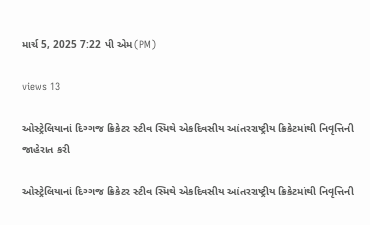માર્ચ 5, 2025 7:22 પી એમ(PM)

views 13

ઓસ્ટ્રેલિયાનાં દિગ્ગજ ક્રિકેટર સ્ટીવ સ્મિથે એકદિવસીય આંતરરાષ્ટ્રીય ક્રિકેટમાંથી નિવૃત્તિની જાહેરાત કરી

ઓસ્ટ્રેલિયાનાં દિગ્ગજ ક્રિકેટર સ્ટીવ સ્મિથે એકદિવસીય આંતરરાષ્ટ્રીય ક્રિકેટમાંથી નિવૃત્તિની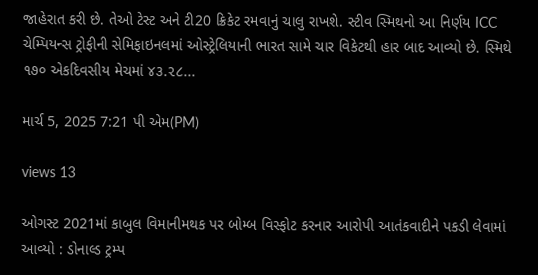જાહેરાત કરી છે. તેઓ ટેસ્ટ અને ટી20 ક્રિકેટ રમવાનું ચાલુ રાખશે. સ્ટીવ સ્મિથનો આ નિર્ણય ICC ચેમ્પિયન્સ ટ્રોફીની સેમિફાઇનલમાં ઓસ્ટ્રેલિયાની ભારત સામે ચાર વિકેટથી હાર બાદ આવ્યો છે. સ્મિથે ૧૭૦ એકદિવસીય મેચમાં ૪૩.૨૮...

માર્ચ 5, 2025 7:21 પી એમ(PM)

views 13

ઓગસ્ટ 2021માં કાબુલ વિમાનીમથક પર બોમ્બ વિસ્ફોટ કરનાર આરોપી આતંકવાદીને પકડી લેવામાં આવ્યો : ડોનાલ્ડ ટ્રમ્પ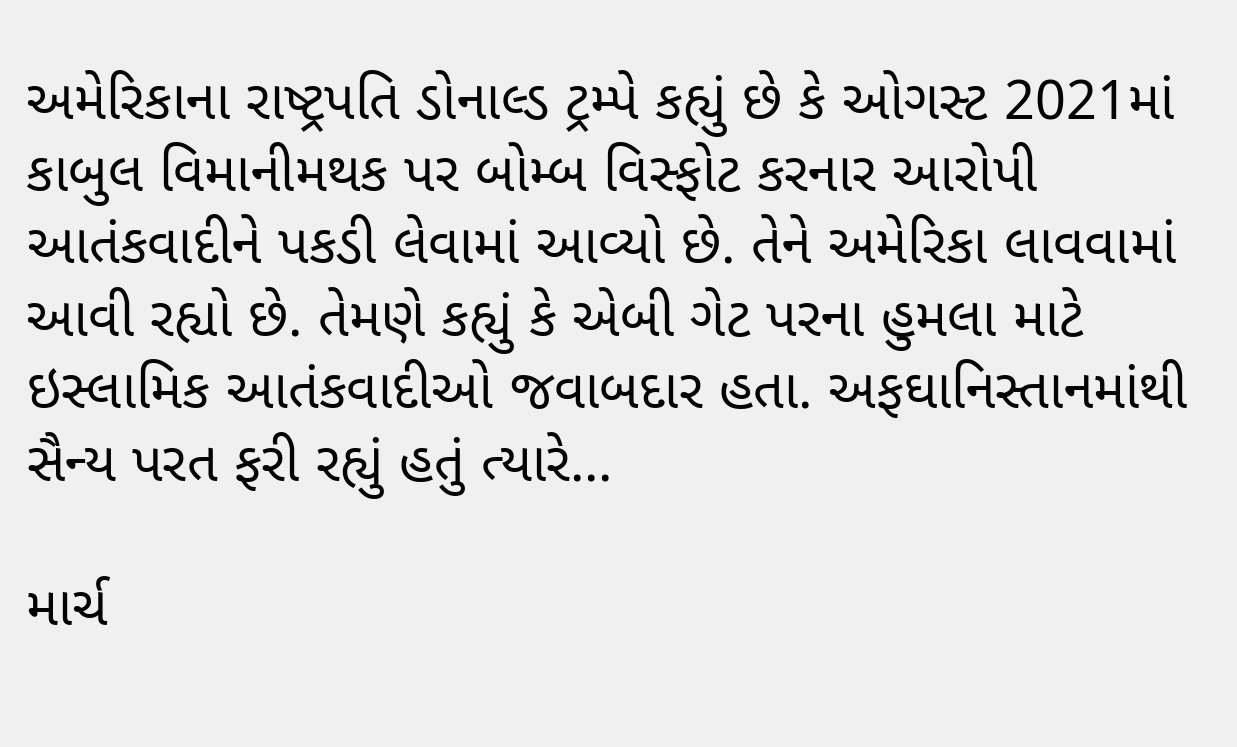અમેરિકાના રાષ્ટ્રપતિ ડોનાલ્ડ ટ્રમ્પે કહ્યું છે કે ઓગસ્ટ 2021માં કાબુલ વિમાનીમથક પર બોમ્બ વિસ્ફોટ કરનાર આરોપી આતંકવાદીને પકડી લેવામાં આવ્યો છે. તેને અમેરિકા લાવવામાં આવી રહ્યો છે. તેમણે કહ્યું કે એબી ગેટ પરના હુમલા માટે ઇસ્લામિક આતંકવાદીઓ જવાબદાર હતા. અફઘાનિસ્તાનમાંથી સૈન્ય પરત ફરી રહ્યું હતું ત્યારે...

માર્ચ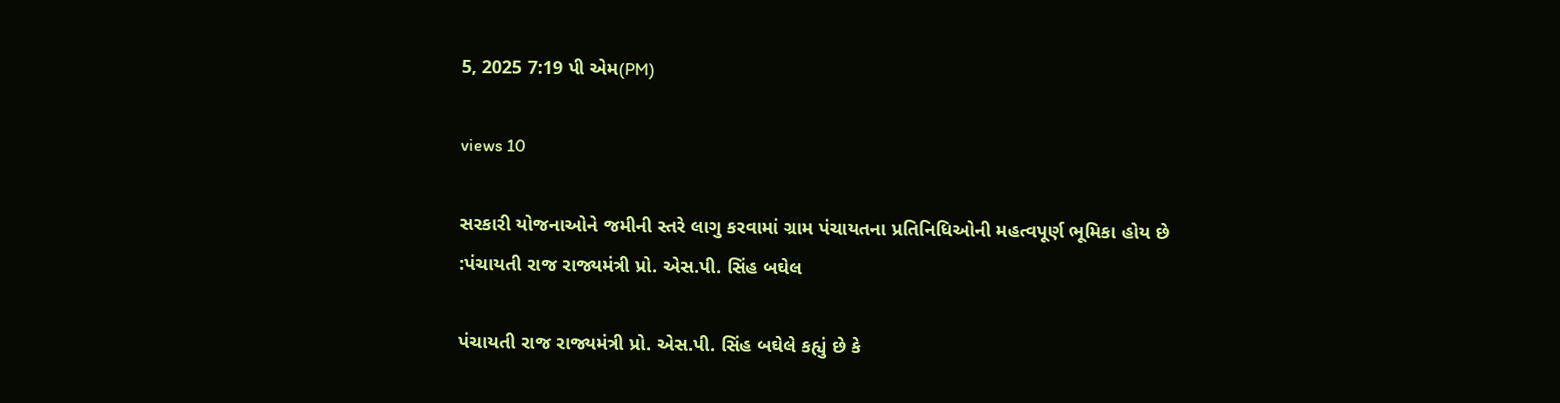5, 2025 7:19 પી એમ(PM)

views 10

સરકારી યોજનાઓને જમીની સ્તરે લાગુ કરવામાં ગ્રામ પંચાયતના પ્રતિનિધિઓની મહત્વપૂર્ણ ભૂમિકા હોય છે :પંચાયતી રાજ રાજ્યમંત્રી પ્રો. એસ.પી. સિંહ બઘેલ

પંચાયતી રાજ રાજ્યમંત્રી પ્રો. એસ.પી. સિંહ બઘેલે કહ્યું છે કે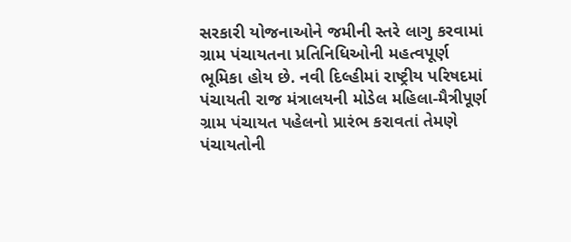સરકારી યોજનાઓને જમીની સ્તરે લાગુ કરવામાં ગ્રામ પંચાયતના પ્રતિનિધિઓની મહત્વપૂર્ણ ભૂમિકા હોય છે. નવી દિલ્હીમાં રાષ્ટ્રીય પરિષદમાં પંચાયતી રાજ મંત્રાલયની મોડેલ મહિલા-મૈત્રીપૂર્ણ ગ્રામ પંચાયત પહેલનો પ્રારંભ કરાવતાં તેમણે પંચાયતોની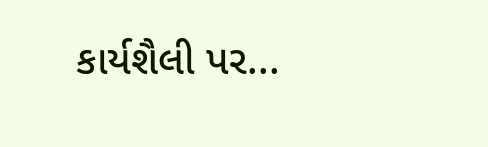કાર્યશૈલી પર...